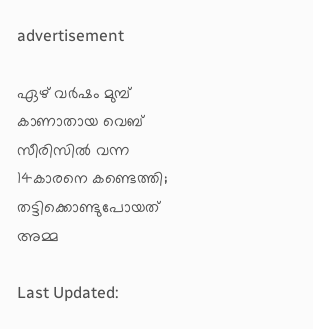advertisement

ഏഴ് വര്‍ഷം മുമ്പ് കാണാതായ വെബ് സീരിസിൽ വന്ന 14കാരനെ കണ്ടെത്തി; തട്ടിക്കൊണ്ടുപോയത് അമ്മ

Last Updated: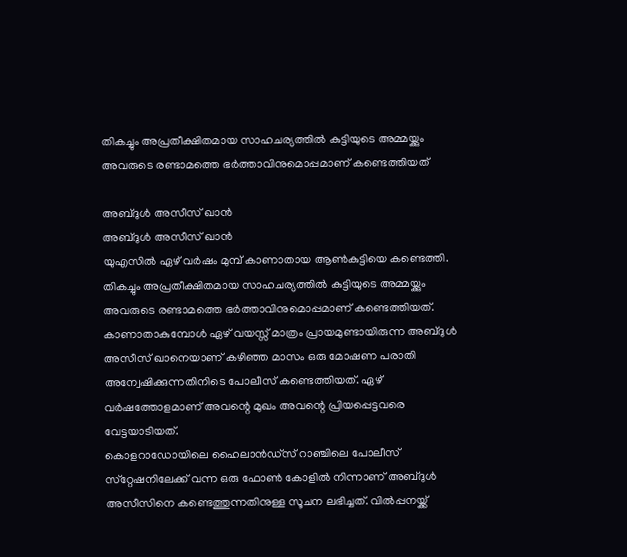തികച്ചും അപ്രതീക്ഷിതമായ സാഹചര്യത്തിൽ കുട്ടിയുടെ അമ്മയ്ക്കും അവരുടെ രണ്ടാമത്തെ ഭർത്താവിനുമൊപ്പമാണ് കണ്ടെത്തിയത്

അബ്ദുൾ അസീസ് ഖാൻ
അബ്ദുൾ അസീസ് ഖാൻ
യുഎസിൽ ഏഴ് വര്‍ഷം മുമ്പ് കാണാതായ ആണ്‍കുട്ടിയെ കണ്ടെത്തി. തികച്ചും അപ്രതീക്ഷിതമായ സാഹചര്യത്തിൽ കുട്ടിയുടെ അമ്മയ്ക്കും അവരുടെ രണ്ടാമത്തെ ഭർത്താവിനുമൊപ്പമാണ് കണ്ടെത്തിയത്. കാണാതാകുമ്പോള്‍ ഏഴ് വയസ്സ് മാത്രം പ്രായമുണ്ടായിരുന്ന അബ്ദുൾ അസീസ് ഖാനെയാണ് കഴിഞ്ഞ മാസം ഒരു മോഷണ പരാതി അന്വേഷിക്കുന്നതിനിടെ പോലീസ് കണ്ടെത്തിയത്. ഏഴ് വര്‍ഷത്തോളമാണ് അവന്റെ മുഖം അവന്റെ പ്രിയപ്പെട്ടവരെ വേട്ടയാടിയത്.
കൊളറാഡോയിലെ ഹൈലാന്‍ഡ്‌സ് റാഞ്ചിലെ പോലീസ് സ്‌റ്റേഷനിലേക്ക് വന്ന ഒരു ഫോണ്‍ കോളില്‍ നിന്നാണ് അബ്ദുള്‍ അസീസിനെ കണ്ടെത്തുന്നതിനുള്ള സൂചന ലഭിച്ചത്. വിൽപ്പനയ്ക്ക്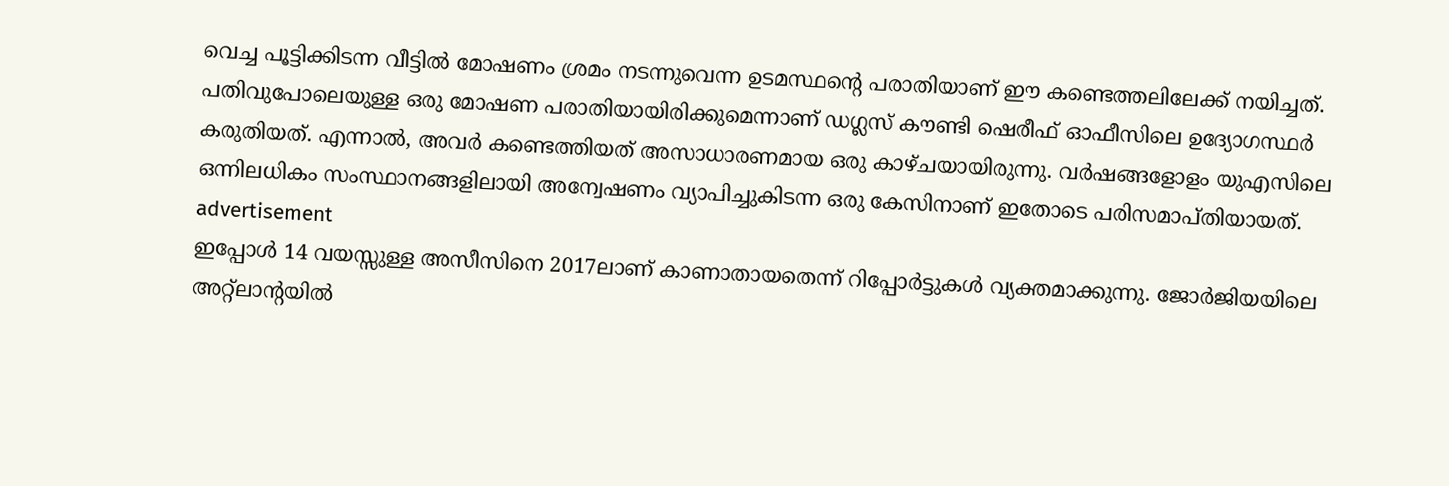വെച്ച പൂട്ടിക്കിടന്ന വീട്ടിൽ മോഷണം ശ്രമം നടന്നുവെന്ന ഉടമസ്ഥന്റെ പരാതിയാണ് ഈ കണ്ടെത്തലിലേക്ക് നയിച്ചത്. പതിവുപോലെയുള്ള ഒരു മോഷണ പരാതിയായിരിക്കുമെന്നാണ് ഡഗ്ലസ് കൗണ്ടി ഷെരീഫ് ഓഫീസിലെ ഉദ്യോഗസ്ഥര്‍ കരുതിയത്. എന്നാല്‍, അവര്‍ കണ്ടെത്തിയത് അസാധാരണമായ ഒരു കാഴ്ചയായിരുന്നു. വര്‍ഷങ്ങളോളം യുഎസിലെ ഒന്നിലധികം സംസ്ഥാനങ്ങളിലായി അന്വേഷണം വ്യാപിച്ചുകിടന്ന ഒരു കേസിനാണ് ഇതോടെ പരിസമാപ്തിയായത്.
advertisement
ഇപ്പോള്‍ 14 വയസ്സുള്ള അസീസിനെ 2017ലാണ് കാണാതായതെന്ന് റിപ്പോര്‍ട്ടുകള്‍ വ്യക്തമാക്കുന്നു. ജോര്‍ജിയയിലെ അറ്റ്‌ലാന്റയില്‍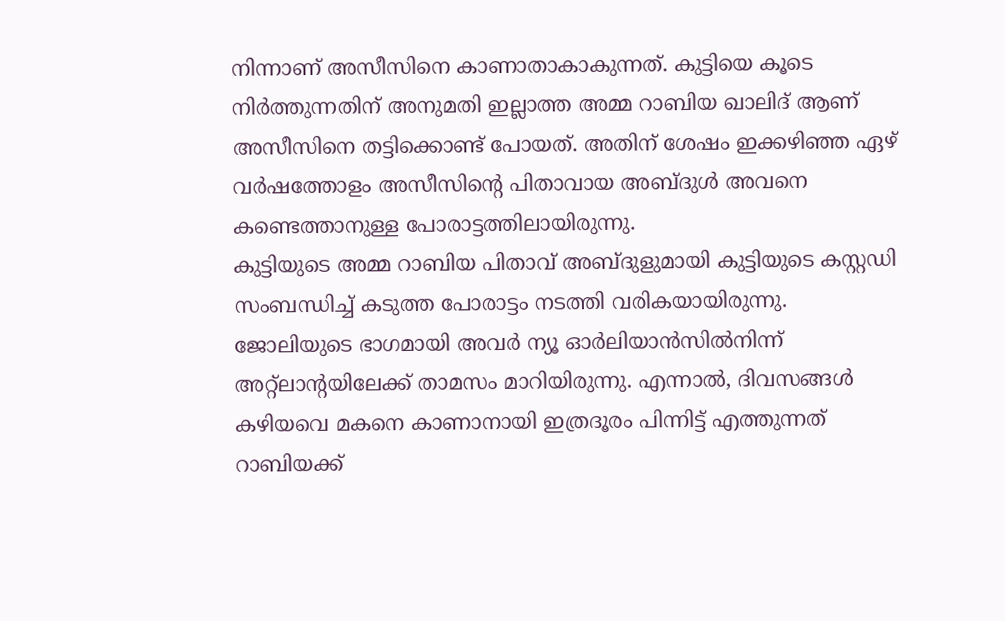നിന്നാണ് അസീസിനെ കാണാതാകാകുന്നത്. കുട്ടിയെ കൂടെ നിര്‍ത്തുന്നതിന് അനുമതി ഇല്ലാത്ത അമ്മ റാബിയ ഖാലിദ് ആണ് അസീസിനെ തട്ടിക്കൊണ്ട് പോയത്. അതിന് ശേഷം ഇക്കഴിഞ്ഞ ഏഴ് വര്‍ഷത്തോളം അസീസിന്റെ പിതാവായ അബ്ദുള്‍ അവനെ കണ്ടെത്താനുള്ള പോരാട്ടത്തിലായിരുന്നു.
കുട്ടിയുടെ അമ്മ റാബിയ പിതാവ് അബ്ദുളുമായി കുട്ടിയുടെ കസ്റ്റഡി സംബന്ധിച്ച് കടുത്ത പോരാട്ടം നടത്തി വരികയായിരുന്നു. ജോലിയുടെ ഭാഗമായി അവര്‍ ന്യൂ ഓര്‍ലിയാന്‍സില്‍നിന്ന് അറ്റ്‌ലാന്റയിലേക്ക് താമസം മാറിയിരുന്നു. എന്നാല്‍, ദിവസങ്ങള്‍ കഴിയവെ മകനെ കാണാനായി ഇത്രദൂരം പിന്നിട്ട് എത്തുന്നത് റാബിയക്ക്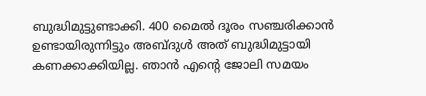ബുദ്ധിമുട്ടുണ്ടാക്കി. 400 മൈല്‍ ദൂരം സഞ്ചരിക്കാന്‍ ഉണ്ടായിരുന്നിട്ടും അബ്ദുള്‍ അത് ബുദ്ധിമുട്ടായി കണക്കാക്കിയില്ല. ഞാന്‍ എന്റെ ജോലി സമയം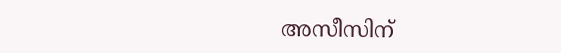അസീസിന്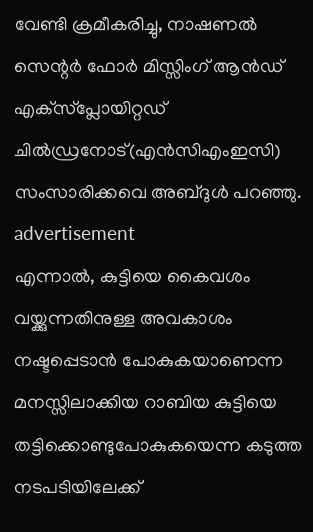വേണ്ടി ക്രമീകരിച്ചു, നാഷണല്‍ സെന്റര്‍ ഫോര്‍ മിസ്സിംഗ് ആന്‍ഡ് എക്‌സ്‌പ്ലോയിറ്റഡ് ചില്‍ഡ്രനോട്(എന്‍സിഎംഇസി) സംസാരിക്കവെ അബ്ദുള്‍ പറഞ്ഞു.
advertisement
എന്നാല്‍, കുട്ടിയെ കൈവശം വയ്ക്കുന്നതിനുള്ള അവകാശം നഷ്ടപ്പെടാന്‍ പോകുകയാണെന്ന മനസ്സിലാക്കിയ റാബിയ കുട്ടിയെ തട്ടിക്കൊണ്ടുപോകുകയെന്ന കടുത്ത നടപടിയിലേക്ക്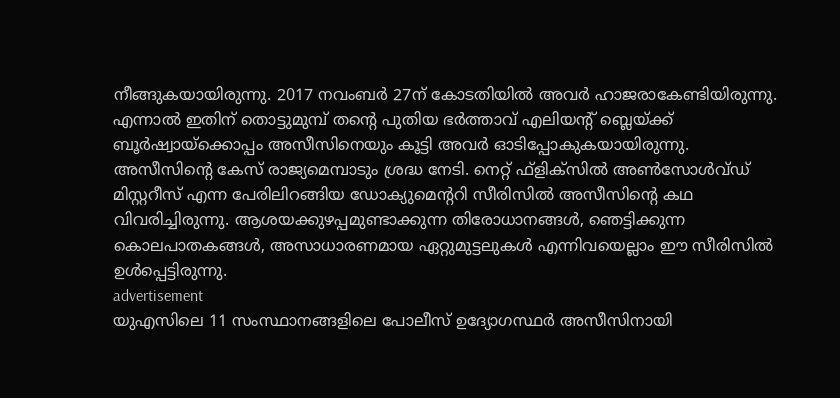നീങ്ങുകയായിരുന്നു. 2017 നവംബര്‍ 27ന് കോടതിയില്‍ അവര്‍ ഹാജരാകേണ്ടിയിരുന്നു. എന്നാൽ ഇതിന് തൊട്ടുമുമ്പ് തന്റെ പുതിയ ഭര്‍ത്താവ് എലിയന്റ് ബ്ലെയ്ക്ക് ബൂര്‍ഷ്വായ്‌ക്കൊപ്പം അസീസിനെയും കൂട്ടി അവര്‍ ഓടിപ്പോകുകയായിരുന്നു.
അസീസിന്റെ കേസ് രാജ്യമെമ്പാടും ശ്രദ്ധ നേടി. നെറ്റ് ഫ്‌ളിക്‌സില്‍ അണ്‍സോള്‍വ്ഡ് മിസ്റ്ററീസ് എന്ന പേരിലിറങ്ങിയ ഡോക്യുമെന്ററി സീരിസില്‍ അസീസിന്റെ കഥ വിവരിച്ചിരുന്നു. ആശയക്കുഴപ്പമുണ്ടാക്കുന്ന തിരോധാനങ്ങള്‍, ഞെട്ടിക്കുന്ന കൊലപാതകങ്ങള്‍, അസാധാരണമായ ഏറ്റുമുട്ടലുകള്‍ എന്നിവയെല്ലാം ഈ സീരിസില്‍ ഉള്‍പ്പെട്ടിരുന്നു.
advertisement
യുഎസിലെ 11 സംസ്ഥാനങ്ങളിലെ പോലീസ് ഉദ്യോഗസ്ഥര്‍ അസീസിനായി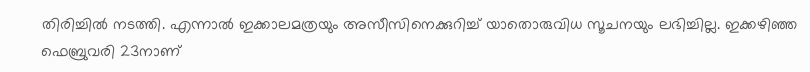തിരിച്ചില്‍ നടത്തി. എന്നാല്‍ ഇക്കാലമത്രയും അസീസിനെക്കുറിച്ച് യാതൊരുവിധ സൂചനയും ലഭിച്ചില്ല. ഇക്കഴിഞ്ഞ ഫെബ്രുവരി 23നാണ്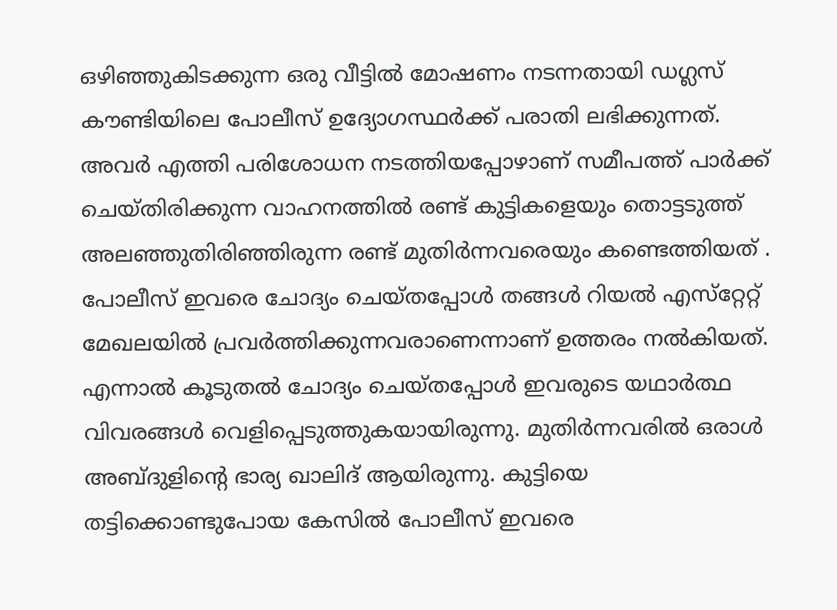ഒഴിഞ്ഞുകിടക്കുന്ന ഒരു വീട്ടില്‍ മോഷണം നടന്നതായി ഡഗ്ലസ് കൗണ്ടിയിലെ പോലീസ് ഉദ്യോഗസ്ഥര്‍ക്ക് പരാതി ലഭിക്കുന്നത്. അവര്‍ എത്തി പരിശോധന നടത്തിയപ്പോഴാണ് സമീപത്ത് പാര്‍ക്ക് ചെയ്തിരിക്കുന്ന വാഹനത്തില്‍ രണ്ട് കുട്ടികളെയും തൊട്ടടുത്ത് അലഞ്ഞുതിരിഞ്ഞിരുന്ന രണ്ട് മുതിർന്നവരെയും കണ്ടെത്തിയത് . പോലീസ് ഇവരെ ചോദ്യം ചെയ്തപ്പോള്‍ തങ്ങള്‍ റിയല്‍ എസ്‌റ്റേറ്റ് മേഖലയില്‍ പ്രവര്‍ത്തിക്കുന്നവരാണെന്നാണ് ഉത്തരം നല്‍കിയത്. എന്നാല്‍ കൂടുതല്‍ ചോദ്യം ചെയ്തപ്പോള്‍ ഇവരുടെ യഥാര്‍ത്ഥ വിവരങ്ങൾ വെളിപ്പെടുത്തുകയായിരുന്നു. മുതിര്‍ന്നവരില്‍ ഒരാള്‍ അബ്ദുളിന്റെ ഭാര്യ ഖാലിദ് ആയിരുന്നു. കുട്ടിയെ തട്ടിക്കൊണ്ടുപോയ കേസില്‍ പോലീസ് ഇവരെ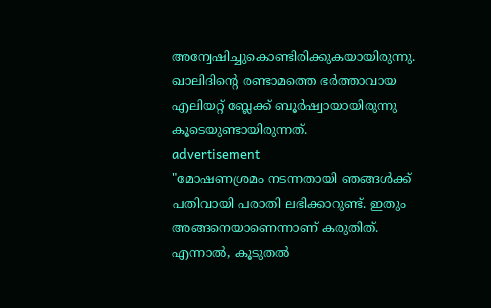അന്വേഷിച്ചുകൊണ്ടിരിക്കുകയായിരുന്നു. ഖാലിദിന്റെ രണ്ടാമത്തെ ഭര്‍ത്താവായ എലിയറ്റ് ബ്ലേക്ക് ബൂര്‍ഷ്വായായിരുന്നു കൂടെയുണ്ടായിരുന്നത്.
advertisement
"മോഷണശ്രമം നടന്നതായി ഞങ്ങള്‍ക്ക് പതിവായി പരാതി ലഭിക്കാറുണ്ട്. ഇതും അങ്ങനെയാണെന്നാണ് കരുതിത്. എന്നാല്‍, കൂടുതല്‍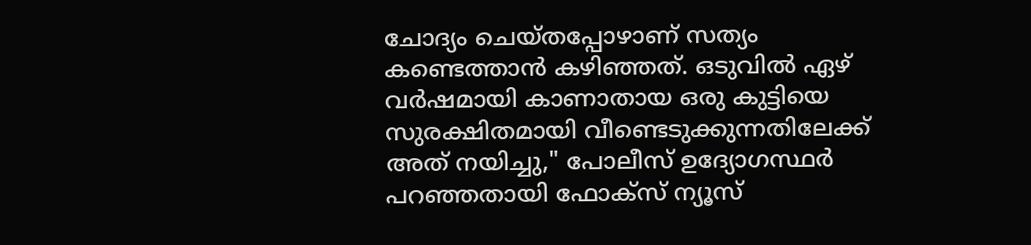ചോദ്യം ചെയ്തപ്പോഴാണ് സത്യം കണ്ടെത്താന്‍ കഴിഞ്ഞത്. ഒടുവില്‍ ഏഴ് വര്‍ഷമായി കാണാതായ ഒരു കുട്ടിയെ സുരക്ഷിതമായി വീണ്ടെടുക്കുന്നതിലേക്ക് അത് നയിച്ചു," പോലീസ് ഉദ്യോഗസ്ഥര്‍ പറഞ്ഞതായി ഫോക്‌സ് ന്യൂസ്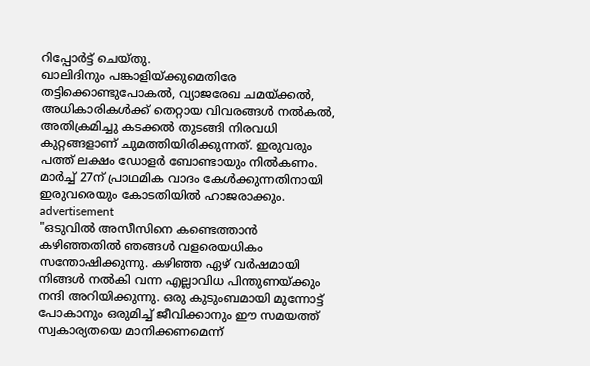റിപ്പോര്‍ട്ട് ചെയ്തു.
ഖാലിദിനും പങ്കാളിയ്ക്കുമെതിരേ തട്ടിക്കൊണ്ടുപോകല്‍, വ്യാജരേഖ ചമയ്ക്കല്‍, അധികാരികള്‍ക്ക് തെറ്റായ വിവരങ്ങള്‍ നല്‍കല്‍, അതിക്രമിച്ചു കടക്കല്‍ തുടങ്ങി നിരവധി കുറ്റങ്ങളാണ് ചുമത്തിയിരിക്കുന്നത്. ഇരുവരും പത്ത് ലക്ഷം ഡോളര്‍ ബോണ്ടായും നില്‍കണം. മാര്‍ച്ച് 27ന് പ്രാഥമിക വാദം കേള്‍ക്കുന്നതിനായി ഇരുവരെയും കോടതിയില്‍ ഹാജരാക്കും.
advertisement
"ഒടുവില്‍ അസീസിനെ കണ്ടെത്താന്‍ കഴിഞ്ഞതില്‍ ഞങ്ങള്‍ വളരെയധികം സന്തോഷിക്കുന്നു. കഴിഞ്ഞ ഏഴ് വര്‍ഷമായി നിങ്ങള്‍ നല്‍കി വന്ന എല്ലാവിധ പിന്തുണയ്ക്കും നന്ദി അറിയിക്കുന്നു. ഒരു കുടുംബമായി മുന്നോട്ട് പോകാനും ഒരുമിച്ച് ജീവിക്കാനും ഈ സമയത്ത് സ്വകാര്യതയെ മാനിക്കണമെന്ന്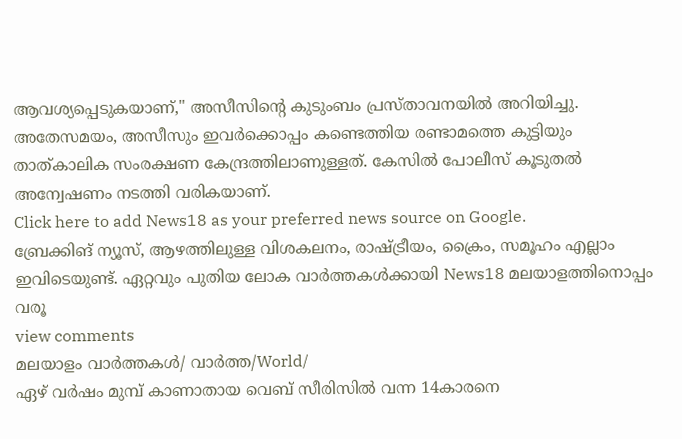ആവശ്യപ്പെടുകയാണ്," അസീസിന്റെ കുടുംബം പ്രസ്താവനയില്‍ അറിയിച്ചു.
അതേസമയം, അസീസും ഇവര്‍ക്കൊപ്പം കണ്ടെത്തിയ രണ്ടാമത്തെ കുട്ടിയും താത്കാലിക സംരക്ഷണ കേന്ദ്രത്തിലാണുള്ളത്. കേസില്‍ പോലീസ് കൂടുതല്‍ അന്വേഷണം നടത്തി വരികയാണ്.
Click here to add News18 as your preferred news source on Google.
ബ്രേക്കിങ് ന്യൂസ്, ആഴത്തിലുള്ള വിശകലനം, രാഷ്ട്രീയം, ക്രൈം, സമൂഹം എല്ലാം ഇവിടെയുണ്ട്. ഏറ്റവും പുതിയ ലോക വാർത്തകൾക്കായി News18 മലയാളത്തിനൊപ്പം വരൂ
view comments
മലയാളം വാർത്തകൾ/ വാർത്ത/World/
ഏഴ് വര്‍ഷം മുമ്പ് കാണാതായ വെബ് സീരിസിൽ വന്ന 14കാരനെ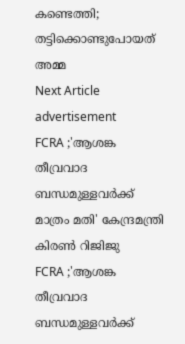കണ്ടെത്തി; തട്ടിക്കൊണ്ടുപോയത് അമ്മ
Next Article
advertisement
FCRA ;'ആശങ്ക തീവ്രവാദ ബന്ധമുള്ളവർക്ക് മാത്രം മതി' കേന്ദ്രമന്ത്രി കിരണ്‍ റിജിജു
FCRA ;'ആശങ്ക തീവ്രവാദ ബന്ധമുള്ളവർക്ക്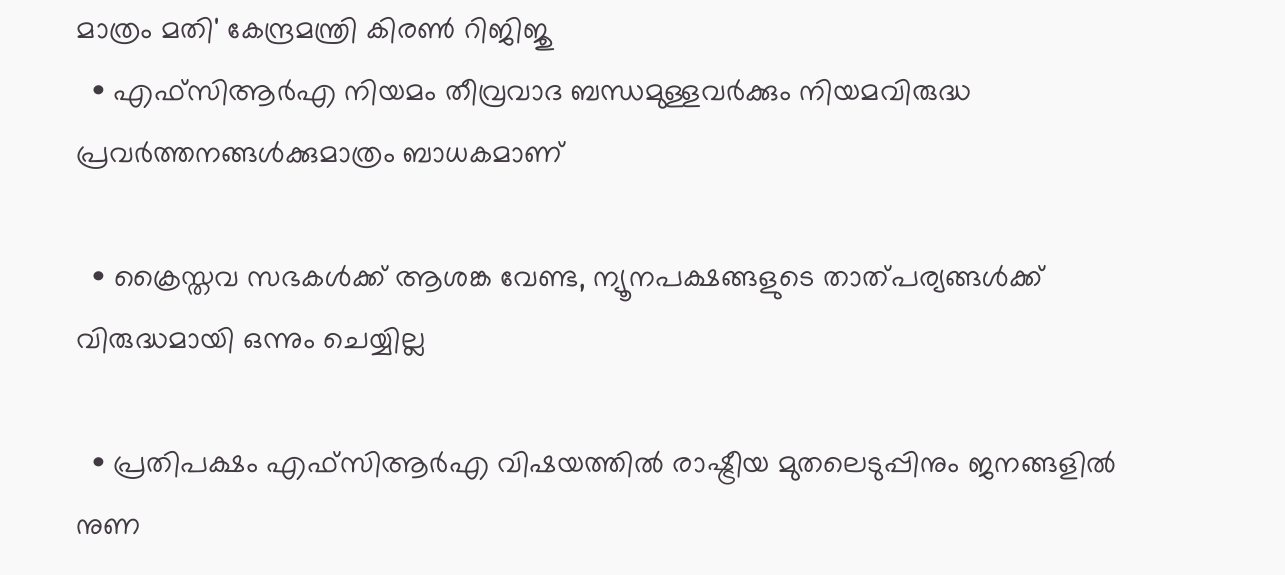മാത്രം മതി' കേന്ദ്രമന്ത്രി കിരണ്‍ റിജിജു
  • എഫ്‌സിആർഎ നിയമം തീവ്രവാദ ബന്ധമുള്ളവർക്കും നിയമവിരുദ്ധ പ്രവർത്തനങ്ങൾക്കുമാത്രം ബാധകമാണ്

  • ക്രൈസ്തവ സഭകൾക്ക് ആശങ്ക വേണ്ട, ന്യൂനപക്ഷങ്ങളുടെ താത്പര്യങ്ങൾക്ക് വിരുദ്ധമായി ഒന്നും ചെയ്യില്ല

  • പ്രതിപക്ഷം എഫ്‌സിആർഎ വിഷയത്തിൽ രാഷ്ട്രീയ മുതലെടുപ്പിനും ജനങ്ങളിൽ നുണ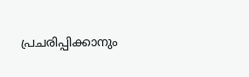പ്രചരിപ്പിക്കാനും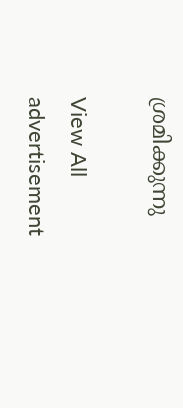ശ്രമിക്കുന്നു

View All
advertisement